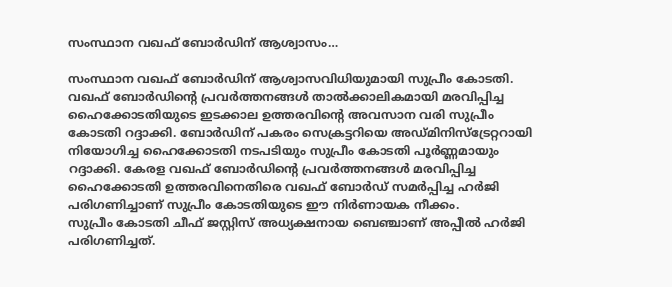സംസ്ഥാന വഖഫ് ബോർഡിന് ആശ്വാസം…

സംസ്ഥാന വഖഫ് ബോർഡിന് ആശ്വാസവിധിയുമായി സുപ്രീം കോടതി. വഖഫ് ബോർഡിന്റെ പ്രവർത്തനങ്ങൾ താൽക്കാലികമായി മരവിപ്പിച്ച ഹൈക്കോടതിയുടെ ഇടക്കാല ഉത്തരവിന്റെ അവസാന വരി സുപ്രീം കോടതി റദ്ദാക്കി. ബോർഡിന് പകരം സെക്രട്ടറിയെ അഡ്മിനിസ്ട്രേറ്ററായി നിയോഗിച്ച ഹൈക്കോടതി നടപടിയും സുപ്രീം കോടതി പൂർണ്ണമായും റദ്ദാക്കി. കേരള വഖഫ് ബോർഡിന്റെ പ്രവർത്തനങ്ങൾ മരവിപ്പിച്ച ഹൈക്കോടതി ഉത്തരവിനെതിരെ വഖഫ് ബോർഡ് സമർപ്പിച്ച ഹർജി പരിഗണിച്ചാണ് സുപ്രീം കോടതിയുടെ ഈ നിർണായക നീക്കം.
സുപ്രീം കോടതി ചീഫ് ജസ്റ്റിസ് അധ്യക്ഷനായ ബെഞ്ചാണ് അപ്പീൽ ഹർജി പരിഗണിച്ചത്.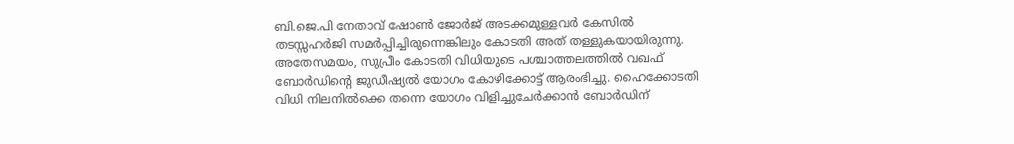ബി.ജെ.പി നേതാവ് ഷോൺ ജോർജ് അടക്കമുള്ളവർ കേസിൽ തടസ്സഹർജി സമർപ്പിച്ചിരുന്നെങ്കിലും കോടതി അത് തള്ളുകയായിരുന്നു. അതേസമയം, സുപ്രീം കോടതി വിധിയുടെ പശ്ചാത്തലത്തിൽ വഖഫ് ബോർഡിന്റെ ജുഡീഷ്യൽ യോഗം കോഴിക്കോട്ട് ആരംഭിച്ചു. ഹൈക്കോടതി വിധി നിലനിൽക്കെ തന്നെ യോഗം വിളിച്ചുചേർക്കാൻ ബോർഡിന്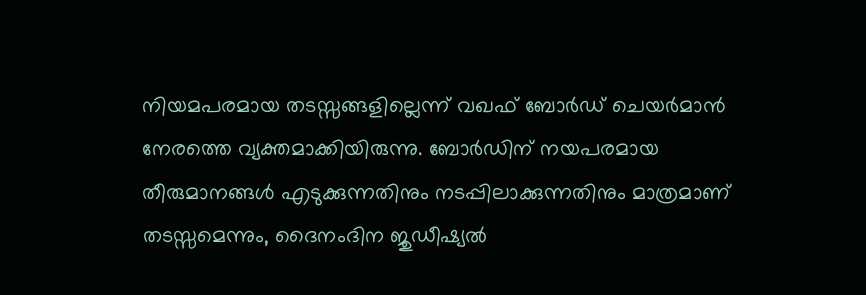നിയമപരമായ തടസ്സങ്ങളില്ലെന്ന് വഖഫ് ബോർഡ് ചെയർമാൻ നേരത്തെ വ്യക്തമാക്കിയിരുന്നു. ബോർഡിന് നയപരമായ തീരുമാനങ്ങൾ എടുക്കുന്നതിനും നടപ്പിലാക്കുന്നതിനും മാത്രമാണ് തടസ്സമെന്നും, ദൈനംദിന ജുഡീഷ്യൽ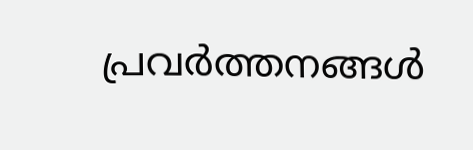പ്രവർത്തനങ്ങൾ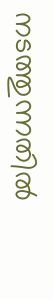നടത്തുന്നതിൽ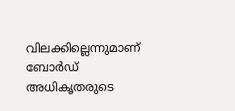വിലക്കില്ലെന്നുമാണ് ബോർഡ് അധികൃതരുടെ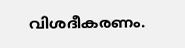വിശദീകരണം.